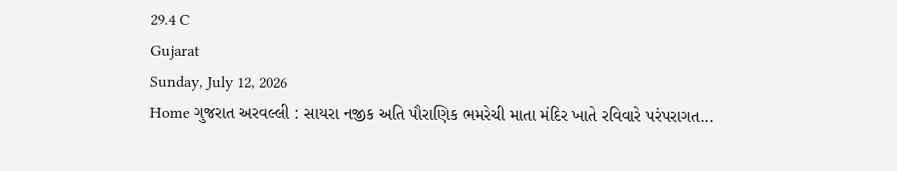29.4 C
Gujarat
Sunday, July 12, 2026
Home ગુજરાત અરવલ્લી : સાયરા નજીક અતિ પૌરાણિક ભમરેચી માતા મંદિર ખાતે રવિવારે પરંપરાગત...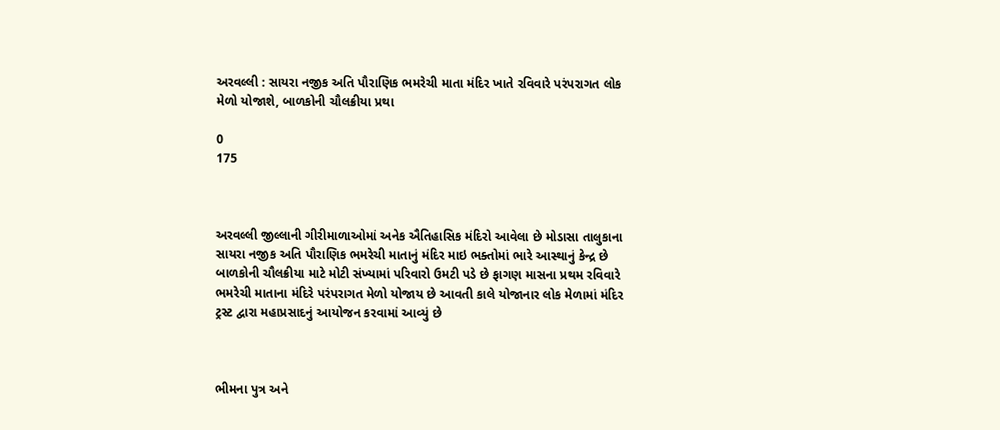અરવલ્લી : સાયરા નજીક અતિ પૌરાણિક ભમરેચી માતા મંદિર ખાતે રવિવારે પરંપરાગત લોક મેળો યોજાશે, બાળકોની ચૌલક્રીયા પ્રથા

0
175



અરવલ્લી જીલ્લાની ગીરીમાળાઓમાં અનેક ઐતિહાસિક મંદિરો આવેલા છે મોડાસા તાલુકાના સાયરા નજીક અતિ પૌરાણિક ભમરેચી માતાનું મંદિર માઇ ભક્તોમાં ભારે આસ્થાનું કેન્દ્ર છે બાળકોની ચૌલક્રીયા માટે મોટી સંખ્યામાં પરિવારો ઉમટી પડે છે ફાગણ માસના પ્રથમ રવિવારે ભમરેચી માતાના મંદિરે પરંપરાગત મેળો યોજાય છે આવતી કાલે યોજાનાર લોક મેળામાં મંદિર ટ્રસ્ટ દ્વારા મહાપ્રસાદનું આયોજન કરવામાં આવ્યું છે



ભીમના પુત્ર અને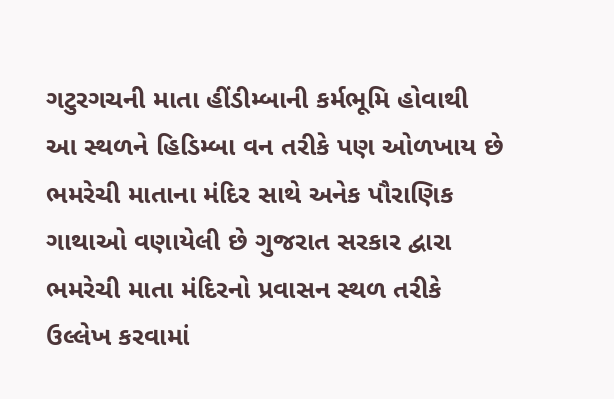ગટુરગચની માતા હીંડીમ્બાની કર્મભૂમિ હોવાથી આ સ્થળને હિડિમ્બા વન તરીકે પણ ઓળખાય છે ભમરેચી માતાના મંદિર સાથે અનેક પૌરાણિક ગાથાઓ વણાયેલી છે ગુજરાત સરકાર દ્વારા ભમરેચી માતા મંદિરનો પ્રવાસન સ્થળ તરીકે ઉલ્લેખ કરવામાં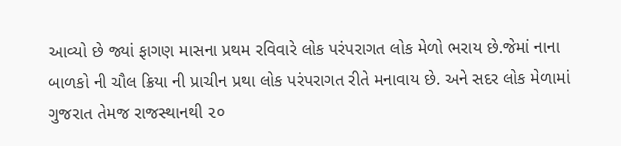આવ્યો છે જ્યાં ફાગણ માસના પ્રથમ રવિવારે લોક પરંપરાગત લોક મેળો ભરાય છે.જેમાં નાના બાળકો ની ચૌલ ક્રિયા ની પ્રાચીન પ્રથા લોક પરંપરાગત રીતે મનાવાય છે. અને સદર લોક મેળામાં ગુજરાત તેમજ રાજસ્થાનથી ૨૦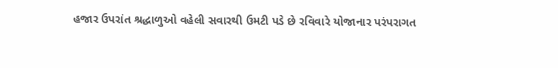હજાર ઉપરાંત શ્રદ્ધાળુઓ વહેલી સવારથી ઉમટી પડે છે રવિવારે યોજાનાર પરંપરાગત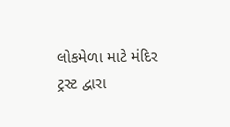લોકમેળા માટે મંદિર ટ્રસ્ટ દ્વારા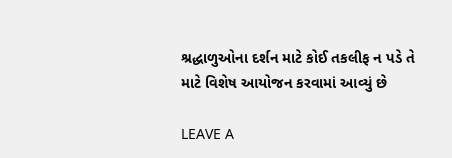શ્રદ્ધાળુઓના દર્શન માટે કોઈ તકલીફ ન પડે તે માટે વિશેષ આયોજન કરવામાં આવ્યું છે

LEAVE A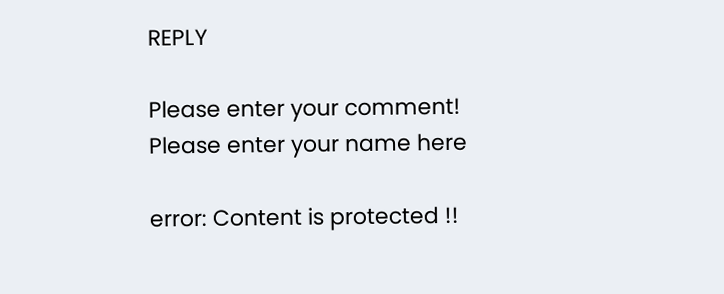REPLY

Please enter your comment!
Please enter your name here

error: Content is protected !!